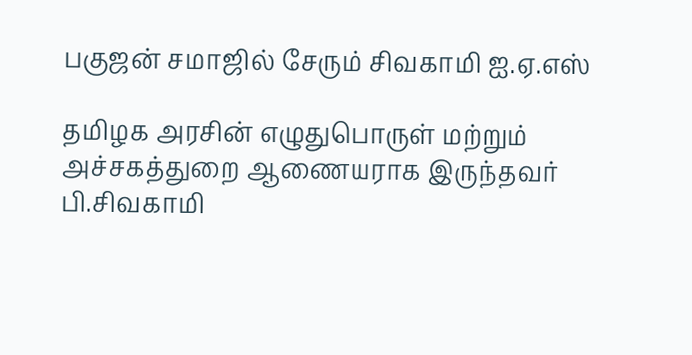பகுஜன் சமாஜில் சேரும் சிவகாமி ஐ.ஏ.எஸ்

தமிழக அரசின் எழுதுபொருள் மற்றும் அச்சகத்துறை ஆணையராக இருந்தவர் பி.சிவகாமி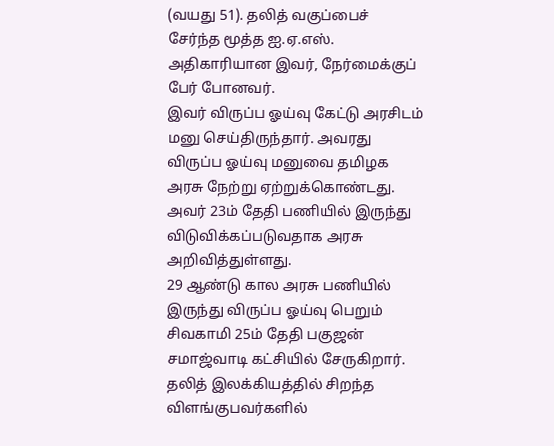(வயது 51). தலித் வகுப்பைச் சேர்ந்த மூத்த ஐ.ஏ.எஸ். அதிகாரியான இவர், நேர்மைக்குப் பேர் போனவர்.
இவர் விருப்ப ஓய்வு கேட்டு அரசிடம் மனு செய்திருந்தார். அவரது விருப்ப ஓய்வு மனுவை தமிழக அரசு நேற்று ஏற்றுக்கொண்டது. அவர் 23ம் தேதி பணியில் இருந்து விடுவிக்கப்படுவதாக அரசு அறிவித்துள்ளது.
29 ஆண்டு கால அரசு பணியில் இருந்து விருப்ப ஓய்வு பெறும் சிவகாமி 25ம் தேதி பகுஜன் சமாஜ்வாடி கட்சியில் சேருகிறார்.
தலித் இலக்கியத்தில் சிறந்த விளங்குபவர்களில்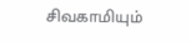சிவகாமியும்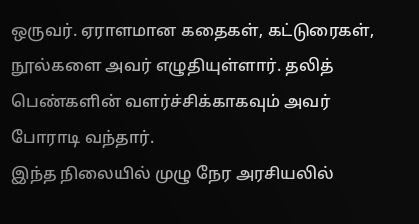ஒருவர். ஏராளமான கதைகள், கட்டுரைகள், நூல்களை அவர் எழுதியுள்ளார். தலித் பெண்களின் வளர்ச்சிக்காகவும் அவர் போராடி வந்தார்.
இந்த நிலையில் முழு நேர அரசியலில்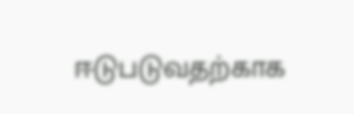ஈடுபடுவதற்காக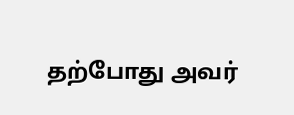தற்போது அவர்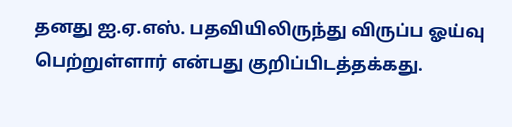தனது ஐ.ஏ.எஸ். பதவியிலிருந்து விருப்ப ஓய்வு பெற்றுள்ளார் என்பது குறிப்பிடத்தக்கது.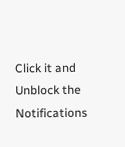Click it and Unblock the Notifications